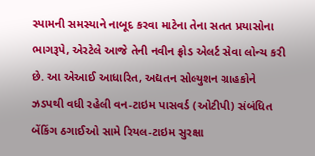સ્પામની સમસ્યાને નાબૂદ કરવા માટેના તેના સતત પ્રયાસોના ભાગરૂપે, એરટેલે આજે તેની નવીન ફ્રોડ એલર્ટ સેવા લોન્ચ કરી છે. આ એઆઈ આધારિત, અદ્યતન સોલ્યુશન ગ્રાહકોને ઝડપથી વધી રહેલી વન-ટાઇમ પાસવર્ડ (ઓટીપી) સંબંધિત બેંકિંગ ઠગાઈઓ સામે રિયલ-ટાઇમ સુરક્ષા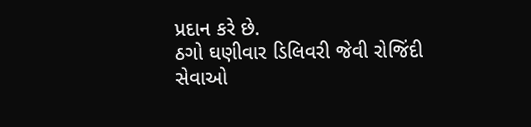પ્રદાન કરે છે.
ઠગો ઘણીવાર ડિલિવરી જેવી રોજિંદી સેવાઓ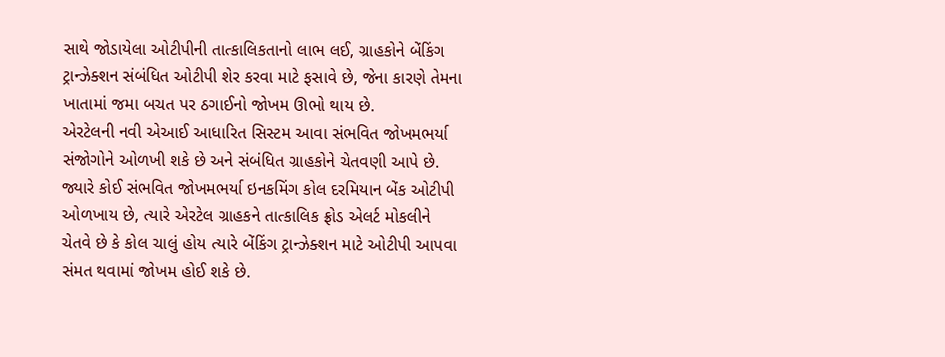સાથે જોડાયેલા ઓટીપીની તાત્કાલિકતાનો લાભ લઈ, ગ્રાહકોને બેંકિંગ ટ્રાન્ઝેક્શન સંબંધિત ઓટીપી શેર કરવા માટે ફસાવે છે, જેના કારણે તેમના ખાતામાં જમા બચત પર ઠગાઈનો જોખમ ઊભો થાય છે.
એરટેલની નવી એઆઈ આધારિત સિસ્ટમ આવા સંભવિત જોખમભર્યા સંજોગોને ઓળખી શકે છે અને સંબંધિત ગ્રાહકોને ચેતવણી આપે છે. જ્યારે કોઈ સંભવિત જોખમભર્યા ઇનકમિંગ કોલ દરમિયાન બેંક ઓટીપી ઓળખાય છે, ત્યારે એરટેલ ગ્રાહકને તાત્કાલિક ફ્રોડ એલર્ટ મોકલીને ચેતવે છે કે કોલ ચાલું હોય ત્યારે બેંકિંગ ટ્રાન્ઝેક્શન માટે ઓટીપી આપવા સંમત થવામાં જોખમ હોઈ શકે છે.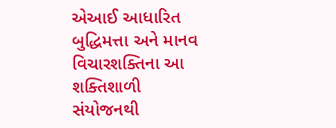એઆઈ આધારિત બુદ્ધિમત્તા અને માનવ વિચારશક્તિના આ શક્તિશાળી સંયોજનથી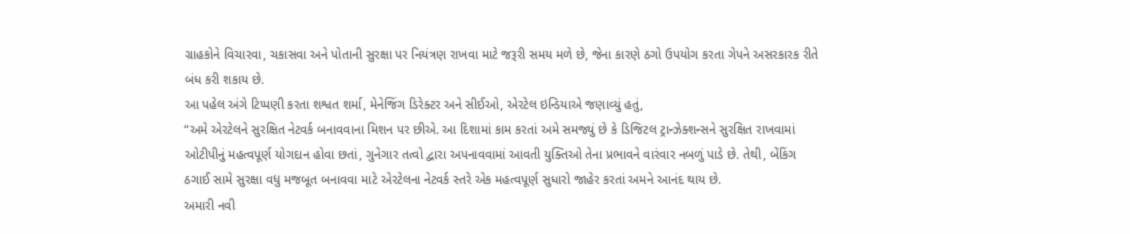ગ્રાહકોને વિચારવા, ચકાસવા અને પોતાની સુરક્ષા પર નિયંત્રણ રાખવા માટે જરૂરી સમય મળે છે, જેના કારણે ઠગો ઉપયોગ કરતા ગેપને અસરકારક રીતે બંધ કરી શકાય છે.
આ પહેલ અંગે ટિપ્પણી કરતા શશ્વત શર્મા, મેનેજિંગ ડિરેક્ટર અને સીઈઓ, એરટેલ ઇન્ડિયાએ જણાવ્યું હતું,
“અમે એરટેલને સુરક્ષિત નેટવર્ક બનાવવાના મિશન પર છીએ. આ દિશામાં કામ કરતાં અમે સમજ્યું છે કે ડિજિટલ ટ્રાન્ઝેક્શન્સને સુરક્ષિત રાખવામાં ઓટીપીનું મહત્વપૂર્ણ યોગદાન હોવા છતાં, ગુનેગાર તત્વો દ્વારા અપનાવવામાં આવતી યુક્તિઓ તેના પ્રભાવને વારંવાર નબળું પાડે છે. તેથી, બેંકિંગ ઠગાઈ સામે સુરક્ષા વધુ મજબૂત બનાવવા માટે એરટેલના નેટવર્ક સ્તરે એક મહત્વપૂર્ણ સુધારો જાહેર કરતાં અમને આનંદ થાય છે.
અમારી નવી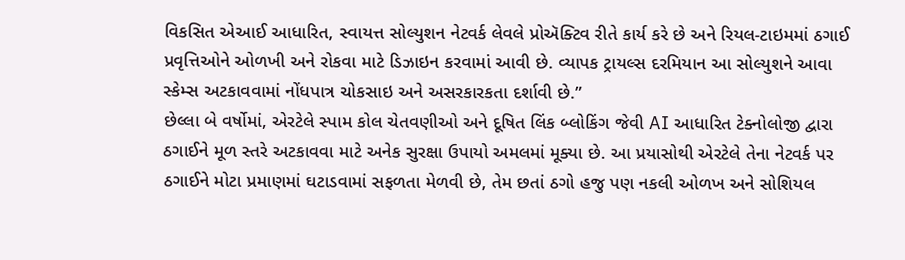વિકસિત એઆઈ આધારિત, સ્વાયત્ત સોલ્યુશન નેટવર્ક લેવલે પ્રોઍક્ટિવ રીતે કાર્ય કરે છે અને રિયલ-ટાઇમમાં ઠગાઈ પ્રવૃત્તિઓને ઓળખી અને રોકવા માટે ડિઝાઇન કરવામાં આવી છે. વ્યાપક ટ્રાયલ્સ દરમિયાન આ સોલ્યુશને આવા સ્કેમ્સ અટકાવવામાં નોંધપાત્ર ચોકસાઇ અને અસરકારકતા દર્શાવી છે.”
છેલ્લા બે વર્ષોમાં, એરટેલે સ્પામ કોલ ચેતવણીઓ અને દૂષિત લિંક બ્લોકિંગ જેવી AI આધારિત ટેક્નોલોજી દ્વારા ઠગાઈને મૂળ સ્તરે અટકાવવા માટે અનેક સુરક્ષા ઉપાયો અમલમાં મૂક્યા છે. આ પ્રયાસોથી એરટેલે તેના નેટવર્ક પર ઠગાઈને મોટા પ્રમાણમાં ઘટાડવામાં સફળતા મેળવી છે, તેમ છતાં ઠગો હજુ પણ નકલી ઓળખ અને સોશિયલ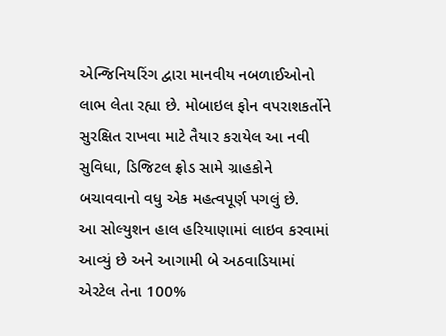એન્જિનિયરિંગ દ્વારા માનવીય નબળાઈઓનો લાભ લેતા રહ્યા છે. મોબાઇલ ફોન વપરાશકર્તોને સુરક્ષિત રાખવા માટે તૈયાર કરાયેલ આ નવી સુવિધા, ડિજિટલ ફ્રોડ સામે ગ્રાહકોને બચાવવાનો વધુ એક મહત્વપૂર્ણ પગલું છે.
આ સોલ્યુશન હાલ હરિયાણામાં લાઇવ કરવામાં આવ્યું છે અને આગામી બે અઠવાડિયામાં એરટેલ તેના 100%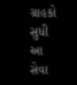ગ્રાહકો સુધી આ સેવા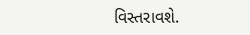વિસ્તરાવશે.